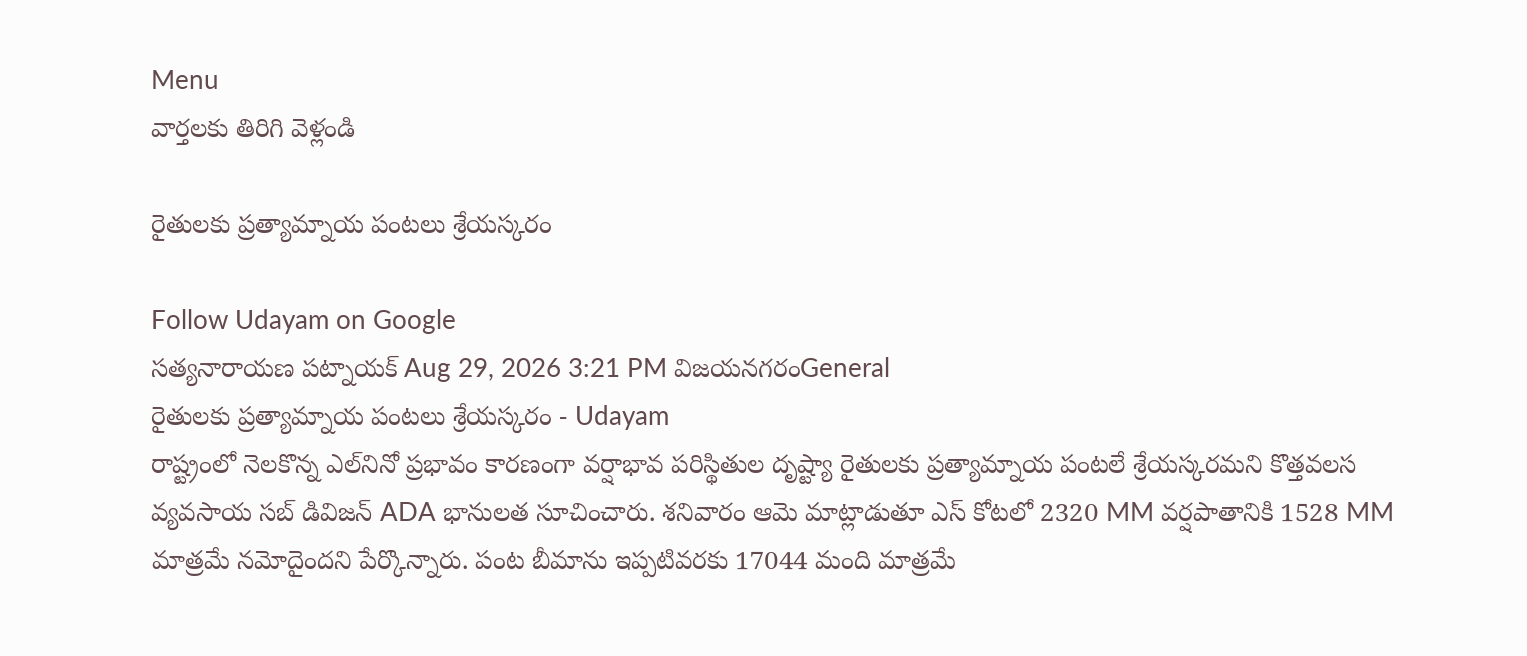Menu
వార్తలకు తిరిగి వెళ్లండి

రైతులకు ప్రత్యామ్నాయ పంటలు శ్రేయస్కరం

Follow Udayam on Google
సత్యనారాయణ పట్నాయక్ Aug 29, 2026 3:21 PM విజయనగరంGeneral
రైతులకు ప్రత్యామ్నాయ పంటలు శ్రేయస్కరం - Udayam
రాష్ట్రంలో నెలకొన్న ఎల్‌నినో ప్రభావం కారణంగా వర్షాభావ పరిస్థితుల దృష్ట్యా రైతులకు ప్రత్యామ్నాయ పంటలే శ్రేయస్కరమని కొత్తవలస వ్యవసాయ సబ్‌ డివిజన్‌ ADA భానులత సూచించారు. శనివారం ఆమె మాట్లాడుతూ ఎస్‌ కోటలో 2320 MM వర్షపాతానికి 1528 MM మాత్రమే నమోదైందని పేర్కొన్నారు. పంట బీమాను ఇప్పటివరకు 17044 మంది మాత్రమే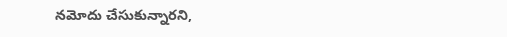నమోదు చేసుకున్నారని,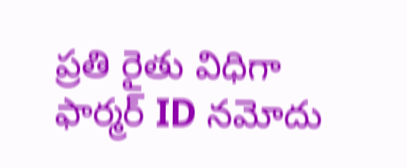ప్రతి రైతు విధిగా ఫార్మర్‌ ID నమోదు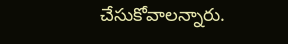చేసుకోవాలన్నారు.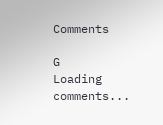Comments

G
Loading comments...